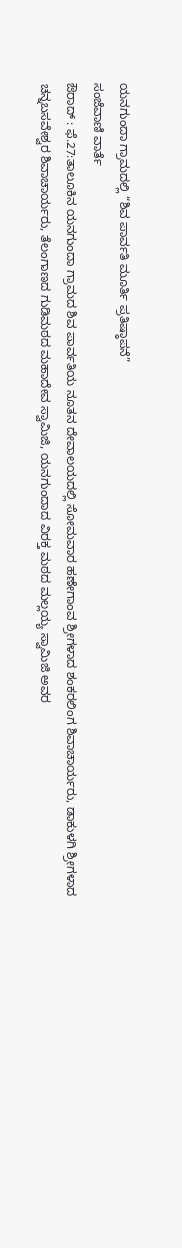ಯನಗುಂದಾ ಗ್ರಾಮದಲ್ಲಿ “ಶಿವ ಪಾರ್ವತಿ ಮೂರ್ತಿ ಪ್ರತಿಷ್ಠಾಪನೆ”
ಸಂಜೆವಾಣಿ ವಾರ್ತೆ
ಔರಾದ್ : ಫೆ.27:ತಾಲೂಕಿನ ಯನಗುಂದಾ ಗ್ರಾಮದ ಶಿವ ಪಾರ್ವತಿಯ ನೂತನ ದೇವಾಲಯದಲ್ಲಿ ಸೋಮವಾರ ಹಣೇಗಾಂವ ಶ್ರೀಗಳಾದ ಶಂಕರಲಿಂಗ ಶಿವಾಚಾರ್ಯರು, ಡಾಕುಳಗಿ ಶ್ರೀಗಳಾದ ಚನ್ನಬಸವೇಶ್ವರ ಶಿವಾಚಾರ್ಯರು, ತೆಲಂಗಾಣದ ಗುಡಿಮಠದ ಮಹಾದೇವ ಸ್ವಾಮಿಜಿ, ಯನಗುಂದಾದ ವಿರಕ್ತ ಮಠದ ಮಲ್ಲಯ್ಯ ಸ್ವಾಮಿಜಿ ಅವರ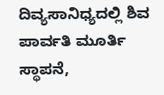ದಿವ್ಯಸಾನಿಧ್ಯದಲ್ಲಿ ಶಿವ ಪಾರ್ವತಿ ಮೂರ್ತಿ ಸ್ಥಾಪನೆ,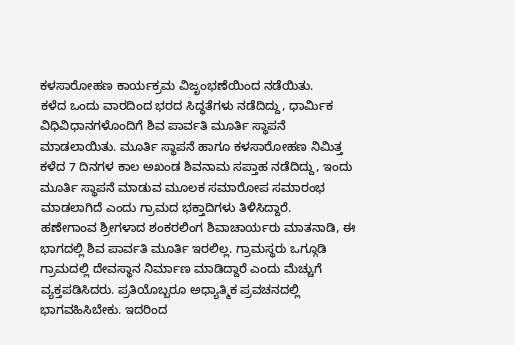ಕಳಸಾರೋಹಣ ಕಾರ್ಯಕ್ರಮ ವಿಜೃಂಭಣೆಯಿಂದ ನಡೆಯಿತು.
ಕಳೆದ ಒಂದು ವಾರದಿಂದ ಭರದ ಸಿದ್ಧತೆಗಳು ನಡೆದಿದ್ದು, ಧಾರ್ಮಿಕ ವಿಧಿವಿಧಾನಗಳೊಂದಿಗೆ ಶಿವ ಪಾರ್ವತಿ ಮೂರ್ತಿ ಸ್ಥಾಪನೆ ಮಾಡಲಾಯಿತು. ಮೂರ್ತಿ ಸ್ಥಾಪನೆ ಹಾಗೂ ಕಳಸಾರೋಹಣ ನಿಮಿತ್ತ ಕಳೆದ 7 ದಿನಗಳ ಕಾಲ ಅಖಂಡ ಶಿವನಾಮ ಸಪ್ತಾಹ ನಡೆದಿದ್ದು, ಇಂದು ಮೂರ್ತಿ ಸ್ಥಾಪನೆ ಮಾಡುವ ಮೂಲಕ ಸಮಾರೋಪ ಸಮಾರಂಭ ಮಾಡಲಾಗಿದೆ ಎಂದು ಗ್ರಾಮದ ಭಕ್ತಾದಿಗಳು ತಿಳಿಸಿದ್ದಾರೆ.
ಹಣೇಗಾಂವ ಶ್ರೀಗಳಾದ ಶಂಕರಲಿಂಗ ಶಿವಾಚಾರ್ಯರು ಮಾತನಾಡಿ, ಈ ಭಾಗದಲ್ಲಿ ಶಿವ ಪಾರ್ವತಿ ಮೂರ್ತಿ ಇರಲಿಲ್ಲ. ಗ್ರಾಮಸ್ಥರು ಒಗ್ಗೂಡಿ ಗ್ರಾಮದಲ್ಲಿ ದೇವಸ್ಥಾನ ನಿರ್ಮಾಣ ಮಾಡಿದ್ದಾರೆ ಎಂದು ಮೆಚ್ಚುಗೆ ವ್ಯಕ್ತಪಡಿಸಿದರು. ಪ್ರತಿಯೊಬ್ಬರೂ ಅಧ್ಯಾತ್ಮಿಕ ಪ್ರವಚನದಲ್ಲಿ ಭಾಗವಹಿಸಿಬೇಕು. ಇದರಿಂದ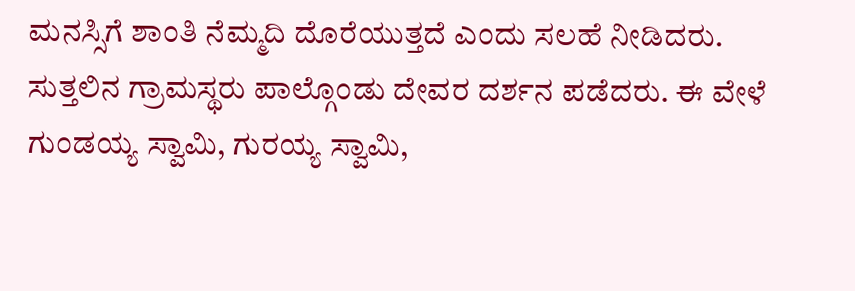ಮನಸ್ಸಿಗೆ ಶಾಂತಿ ನೆಮ್ಮದಿ ದೊರೆಯುತ್ತದೆ ಎಂದು ಸಲಹೆ ನೀಡಿದರು.
ಸುತ್ತಲಿನ ಗ್ರಾಮಸ್ಥರು ಪಾಲ್ಗೊಂಡು ದೇವರ ದರ್ಶನ ಪಡೆದರು. ಈ ವೇಳೆ ಗುಂಡಯ್ಯ ಸ್ವಾಮಿ, ಗುರಯ್ಯ ಸ್ವಾಮಿ,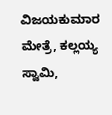ವಿಜಯಕುಮಾರ ಮೇತ್ರೆ, ಕಲ್ಲಯ್ಯ ಸ್ವಾಮಿ,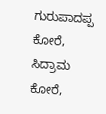ಗುರುಪಾದಪ್ಪ ಕೋರೆ, ಸಿದ್ರಾಮ ಕೋರೆ,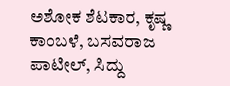ಅಶೋಕ ಶೆಟಕಾರ, ಕೃಷ್ಣ ಕಾಂಬಳೆ, ಬಸವರಾಜ ಪಾಟೀಲ್, ಸಿದ್ದು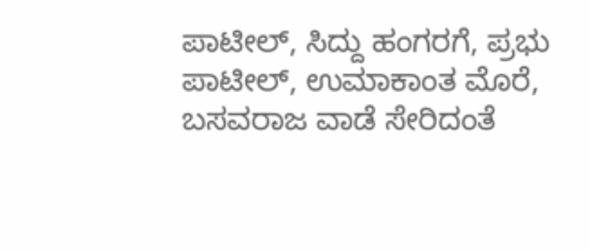ಪಾಟೀಲ್, ಸಿದ್ದು ಹಂಗರಗೆ, ಪ್ರಭು ಪಾಟೀಲ್, ಉಮಾಕಾಂತ ಮೊರೆ, ಬಸವರಾಜ ವಾಡೆ ಸೇರಿದಂತೆ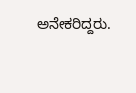ಅನೇಕರಿದ್ದರು.